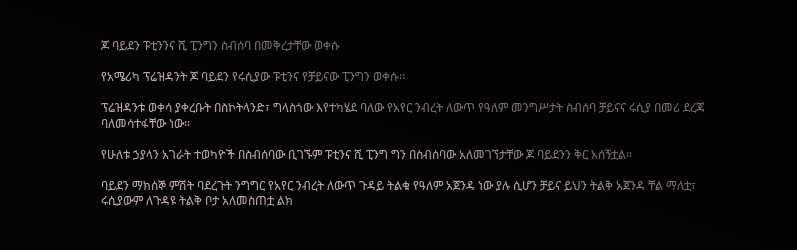ጆ ባይደን ፑቲንንና ሺ ፒንግን ስብሰባ በመቅረታቸው ወቀሱ

የአሜሪካ ፕሬዝዳንት ጆ ባይደን የሩሲያው ፑቲንና የቻይናው ፒንግን ወቀሱ፡፡

ፕሬዝዳንቱ ወቀሳ ያቀረቡት በስኮትላንድ፣ ግላስጎው እየተካሄደ ባለው የአየር ንብረት ለውጥ የዓለም መንግሥታት ስብሰባ ቻይናና ሩሲያ በመሪ ደረጃ ባለመሳተፋቸው ነው፡፡

የሁለቱ ኃያላን አገራት ተወካዮች በስብሰባው ቢገኙም ፑቲንና ሺ ፒንግ ግን በስብሰባው አለመገኘታቸው ጆ ባይደንን ቅር አሰኝቷል፡፡

ባይደን ማክሰኞ ምሽት ባደረጉት ንግግር የአየር ንብረት ለውጥ ጉዳይ ትልቁ የዓለም አጀንዳ ነው ያሉ ሲሆን ቻይና ይህን ትልቅ አጀንዳ ቸል ማለቷ፣ ሩሲያውም ለጉዳዩ ትልቅ ቦታ አለመስጠቷ ልክ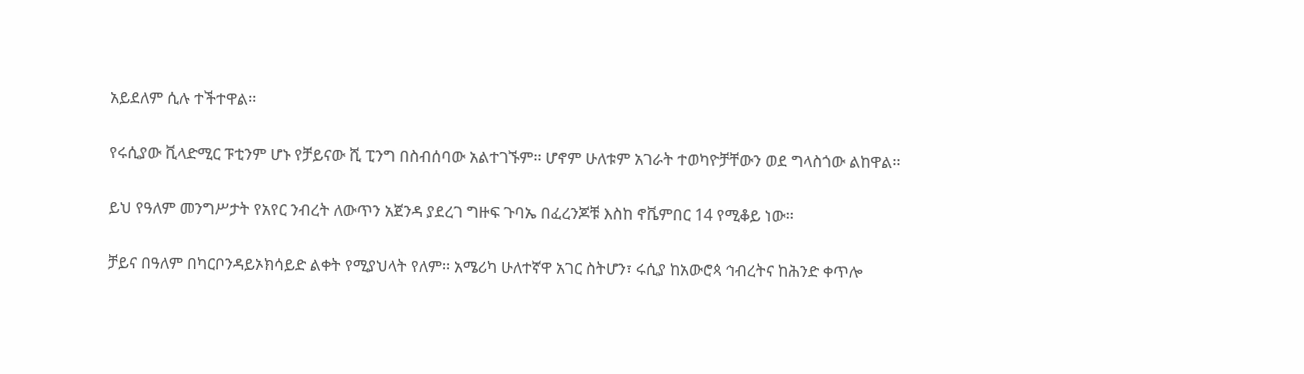አይደለም ሲሉ ተችተዋል፡፡

የሩሲያው ቪላድሚር ፑቲንም ሆኑ የቻይናው ሺ ፒንግ በስብሰባው አልተገኙም፡፡ ሆኖም ሁለቱም አገራት ተወካዮቻቸውን ወደ ግላስጎው ልከዋል፡፡

ይህ የዓለም መንግሥታት የአየር ንብረት ለውጥን አጀንዳ ያደረገ ግዙፍ ጉባኤ በፈረንጆቹ እስከ ኖቬምበር 14 የሚቆይ ነው፡፡

ቻይና በዓለም በካርቦንዳይኦክሳይድ ልቀት የሚያህላት የለም፡፡ አሜሪካ ሁለተኛዋ አገር ስትሆን፣ ሩሲያ ከአውሮጳ ኅብረትና ከሕንድ ቀጥሎ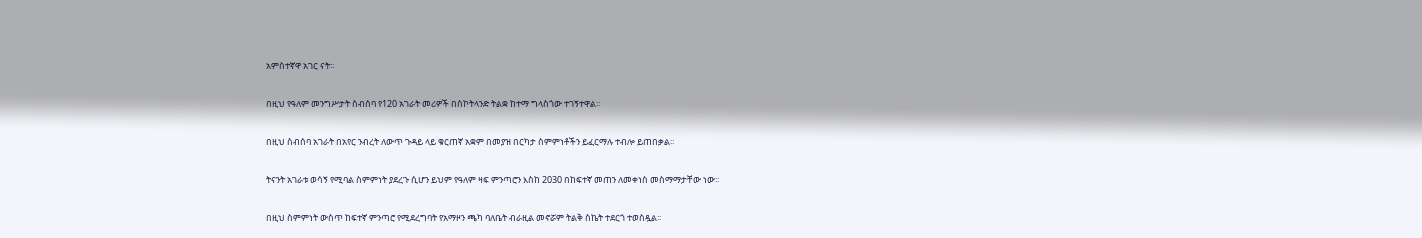አምስተኛዋ አገር ናት፡፡

በዚህ የዓለም መንግሥታት ስብሰባ የ120 አገራት መሪዎች በስኮትላንድ ትልቋ ከተማ ግላስጎው ተገኝተዋል፡፡

በዚህ ስብሰባ አገራት በአየር ንብረት ለውጥ ጉዳይ ላይ ቁርጠኛ አቋም በመያዝ በርካታ ስምምነቶችን ይፈርማሉ ተብሎ ይጠበቃል፡፡

ትናንት አገራቱ ወሳኝ የሚባል ስምምነት ያደረጉ ሲሆን ይህም የዓለም ዛፍ ምንጣሮን እስከ 2030 በከፍተኛ መጠን ለመቀነስ መስማማታቸው ነው፡፡

በዚህ ስምምነት ውስጥ ከፍተኛ ምንጣሮ የሚደረግባት የአማዞን ጫካ ባለቤት ብራዚል መኖሯም ትልቅ ስኬት ተደርጎ ተወስዷል፡፡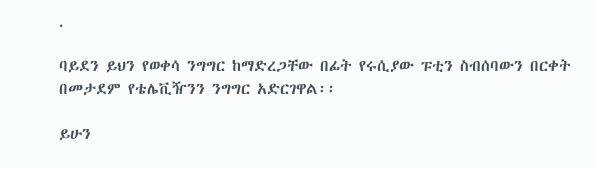.

ባይደን ይህን የወቀሳ ንግግር ከማድረጋቸው በፊት የሩሲያው ፑቲን ስብሰባውን በርቀት በመታደም የቴሌቪዥንን ንግግር አድርገዋል፡፡

ይሁን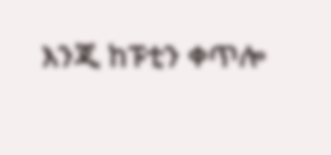እንጂ ከፑቲን ቀጥሎ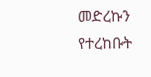መድረኩን የተረከቡት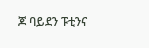ጆ ባይደን ፑቲንና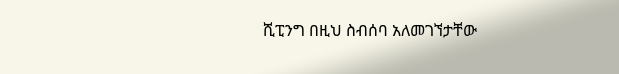ሺፒንግ በዚህ ስብሰባ አለመገኘታቸው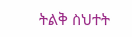ትልቅ ስህተት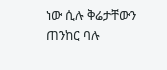ነው ሲሉ ቅሬታቸውን ጠንከር ባሉ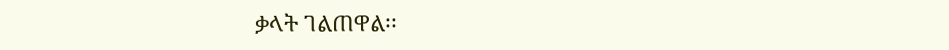ቃላት ገልጠዋል፡፡